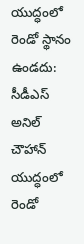యుద్ధంలో రెండో స్థానం ఉండదు: సీడీఎస్ అనిల్ చౌహాన్
యుద్ధంలో రెండో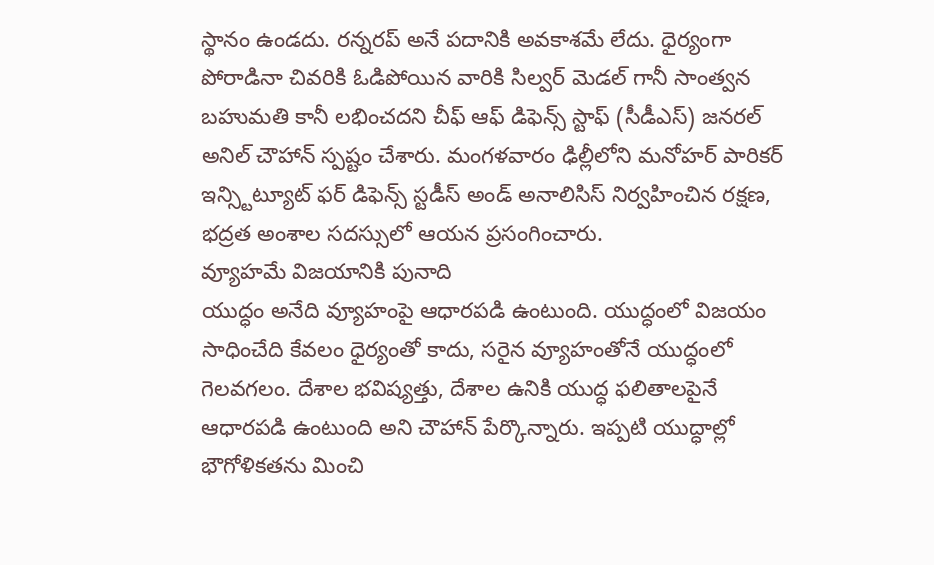స్థానం ఉండదు. రన్నరప్ అనే పదానికి అవకాశమే లేదు. ధైర్యంగా పోరాడినా చివరికి ఓడిపోయిన వారికి సిల్వర్ మెడల్ గానీ సాంత్వన బహుమతి కానీ లభించదని చీఫ్ ఆఫ్ డిఫెన్స్ స్టాఫ్ (సీడీఎస్) జనరల్ అనిల్ చౌహాన్ స్పష్టం చేశారు. మంగళవారం ఢిల్లీలోని మనోహర్ పారికర్ ఇన్స్టిట్యూట్ ఫర్ డిఫెన్స్ స్టడీస్ అండ్ అనాలిసిస్ నిర్వహించిన రక్షణ, భద్రత అంశాల సదస్సులో ఆయన ప్రసంగించారు.
వ్యూహమే విజయానికి పునాది
యుద్ధం అనేది వ్యూహంపై ఆధారపడి ఉంటుంది. యుద్ధంలో విజయం సాధించేది కేవలం ధైర్యంతో కాదు, సరైన వ్యూహంతోనే యుద్ధంలో గెలవగలం. దేశాల భవిష్యత్తు, దేశాల ఉనికి యుద్ధ ఫలితాలపైనే ఆధారపడి ఉంటుంది అని చౌహాన్ పేర్కొన్నారు. ఇప్పటి యుద్ధాల్లో భౌగోళికతను మించి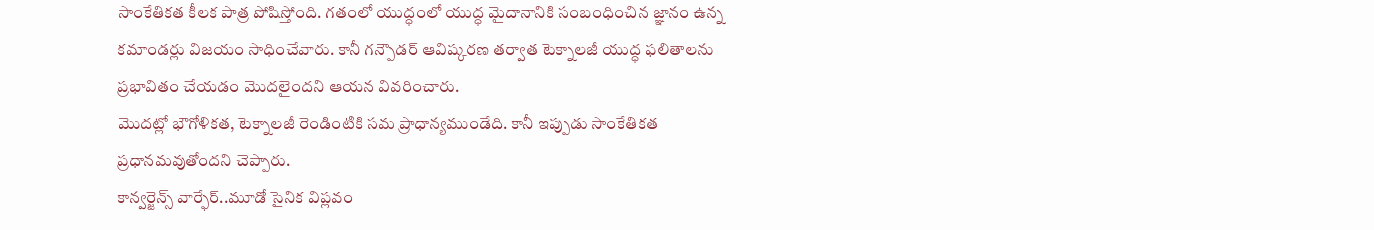సాంకేతికత కీలక పాత్ర పోషిస్తోంది. గతంలో యుద్ధంలో యుద్ధ మైదానానికి సంబంధించిన జ్ఞానం ఉన్న కమాండర్లు విజయం సాధించేవారు. కానీ గన్పౌడర్ ఆవిష్కరణ తర్వాత టెక్నాలజీ యుద్ధ ఫలితాలను ప్రభావితం చేయడం మొదలైందని ఆయన వివరించారు.
మొదట్లో భౌగోళికత, టెక్నాలజీ రెండింటికి సమ ప్రాధాన్యముండేది. కానీ ఇప్పుడు సాంకేతికత ప్రధానమవుతోందని చెప్పారు.
కాన్వర్జెన్స్ వార్ఫేర్..మూడో సైనిక విప్లవం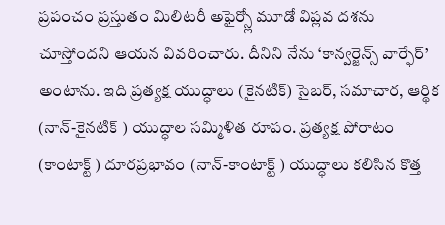ప్రపంచం ప్రస్తుతం మిలిటరీ అఫైర్స్లో మూడో విప్లవ దశను చూస్తోందని ఆయన వివరించారు. దీనిని నేను ‘కాన్వర్జెన్స్ వార్ఫేర్’ అంటాను. ఇది ప్రత్యక్ష యుద్ధాలు (కైనటిక్) సైబర్, సమాచార, ఆర్థిక (నాన్-కైనటిక్ ) యుద్ధాల సమ్మిళిత రూపం. ప్రత్యక్ష పోరాటం (కాంటాక్ట్ ) దూరప్రభావం (నాన్-కాంటాక్ట్ ) యుద్ధాలు కలిసిన కొత్త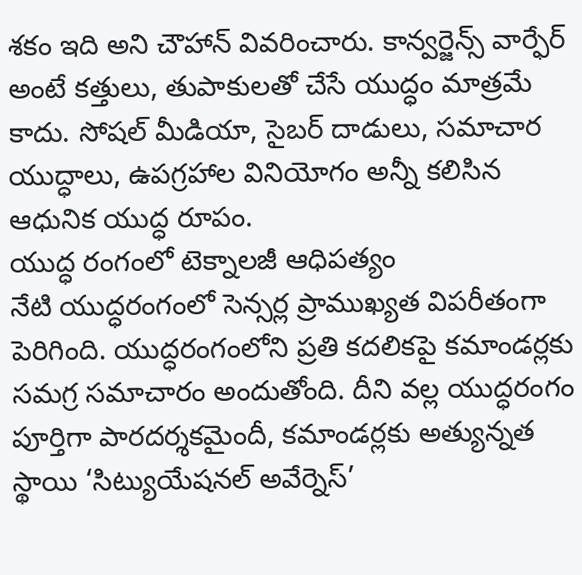శకం ఇది అని చౌహాన్ వివరించారు. కాన్వర్జెన్స్ వార్ఫేర్ అంటే కత్తులు, తుపాకులతో చేసే యుద్ధం మాత్రమే కాదు. సోషల్ మీడియా, సైబర్ దాడులు, సమాచార యుద్ధాలు, ఉపగ్రహాల వినియోగం అన్నీ కలిసిన ఆధునిక యుద్ధ రూపం.
యుద్ధ రంగంలో టెక్నాలజీ ఆధిపత్యం
నేటి యుద్ధరంగంలో సెన్సర్ల ప్రాముఖ్యత విపరీతంగా పెరిగింది. యుద్ధరంగంలోని ప్రతి కదలికపై కమాండర్లకు సమగ్ర సమాచారం అందుతోంది. దీని వల్ల యుద్ధరంగం పూర్తిగా పారదర్శకమైందీ, కమాండర్లకు అత్యున్నత స్థాయి ‘సిట్యుయేషనల్ అవేర్నెస్’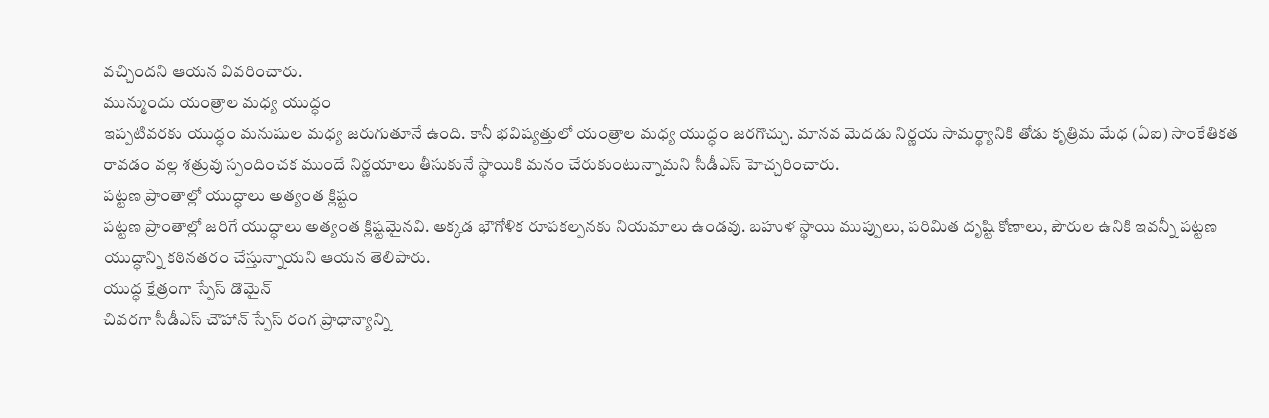వచ్చిందని ఆయన వివరించారు.
మున్ముందు యంత్రాల మధ్య యుద్ధం
ఇప్పటివరకు యుద్ధం మనుషుల మధ్య జరుగుతూనే ఉంది. కానీ భవిష్యత్తులో యంత్రాల మధ్య యుద్ధం జరగొచ్చు. మానవ మెదడు నిర్ణయ సామర్థ్యానికి తోడు కృత్రిమ మేధ (ఏఐ) సాంకేతికత రావడం వల్ల శత్రువు స్పందించక ముందే నిర్ణయాలు తీసుకునే స్థాయికి మనం చేరుకుంటున్నామని సీడీఎస్ హెచ్చరించారు.
పట్టణ ప్రాంతాల్లో యుద్ధాలు అత్యంత క్లిష్టం
పట్టణ ప్రాంతాల్లో జరిగే యుద్ధాలు అత్యంత క్లిష్టమైనవి. అక్కడ భౌగోళిక రూపకల్పనకు నియమాలు ఉండవు. బహుళ స్థాయి ముప్పులు, పరిమిత దృష్టి కోణాలు, పౌరుల ఉనికి ఇవన్నీ పట్టణ యుద్ధాన్ని కఠినతరం చేస్తున్నాయని ఆయన తెలిపారు.
యుద్ధ క్షేత్రంగా స్పేస్ డొమైన్
చివరగా సీడీఎస్ చౌహాన్ స్పేస్ రంగ ప్రాధాన్యాన్ని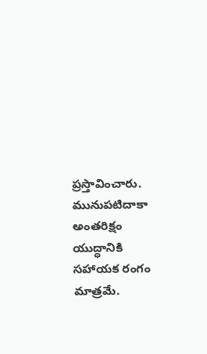ప్రస్తావించారు. మునుపటిదాకా అంతరిక్షం యుద్ధానికి సహాయక రంగం మాత్రమే.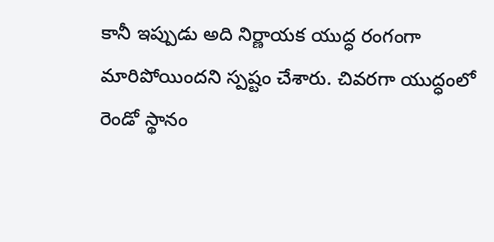కానీ ఇప్పుడు అది నిర్ణాయక యుద్ధ రంగంగా మారిపోయిందని స్పష్టం చేశారు. చివరగా యుద్ధంలో రెండో స్థానం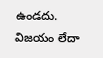ఉండదు. విజయం లేదా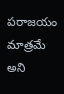పరాజయం మాత్రమే అని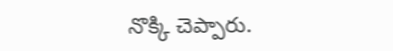నొక్కి చెప్పారు.